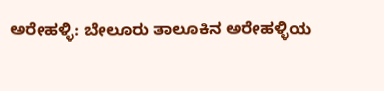ಅರೇಹಳ್ಳಿ: ಬೇಲೂರು ತಾಲೂಕಿನ ಅರೇಹಳ್ಳಿಯ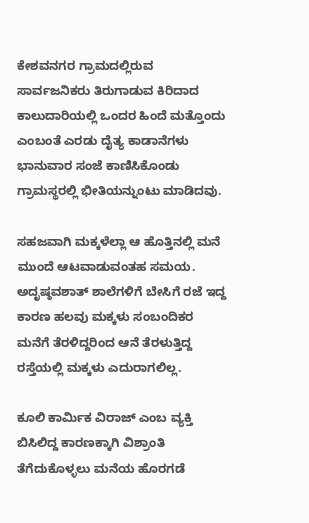ಕೇಶವನಗರ ಗ್ರಾಮದಲ್ಲಿರುವ ಸಾರ್ವಜನಿಕರು ತಿರುಗಾಡುವ ಕಿರಿದಾದ ಕಾಲುದಾರಿಯಲ್ಲಿ ಒಂದರ ಹಿಂದೆ ಮತ್ತೊಂದು ಎಂಬಂತೆ ಎರಡು ದೈತ್ಯ ಕಾಡಾನೆಗಳು ಭಾನುವಾರ ಸಂಜೆ ಕಾಣಿಸಿಕೊಂಡು ಗ್ರಾಮಸ್ಥರಲ್ಲಿ ಭೀತಿಯನ್ನುಂಟು ಮಾಡಿದವು.

ಸಹಜವಾಗಿ ಮಕ್ಕಳೆಲ್ಲಾ ಆ ಹೊತ್ತಿನಲ್ಲಿ ಮನೆ ಮುಂದೆ ಆಟವಾಡುವಂತಹ ಸಮಯ. ಅದೃಷ್ಠವಶಾತ್ ಶಾಲೆಗಳಿಗೆ ಬೇಸಿಗೆ ರಜೆ ಇದ್ದ ಕಾರಣ ಹಲವು ಮಕ್ಕಳು ಸಂಬಂದಿಕರ ಮನೆಗೆ ತೆರಳಿದ್ದರಿಂದ ಆನೆ ತೆರಳುತ್ತಿದ್ದ ರಸ್ತೆಯಲ್ಲಿ ಮಕ್ಕಳು ಎದುರಾಗಲಿಲ್ಲ.

ಕೂಲಿ ಕಾರ್ಮಿಕ ವಿರಾಜ್ ಎಂಬ ವ್ಯಕ್ತಿ ಬಿಸಿಲಿದ್ದ ಕಾರಣಕ್ಕಾಗಿ ವಿಶ್ರಾಂತಿ ತೆಗೆದುಕೊಳ್ಳಲು ಮನೆಯ ಹೊರಗಡೆ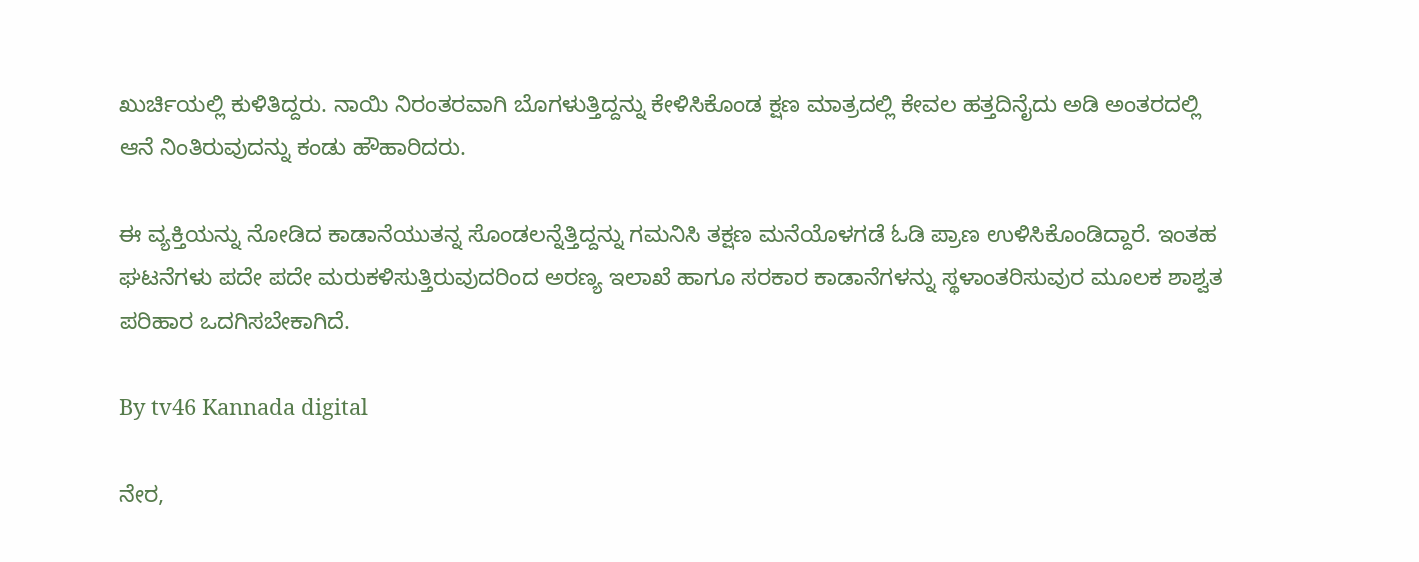ಖುರ್ಚಿಯಲ್ಲಿ ಕುಳಿತಿದ್ದರು. ನಾಯಿ ನಿರಂತರವಾಗಿ ಬೊಗಳುತ್ತಿದ್ದನ್ನು ಕೇಳಿಸಿಕೊಂಡ ಕ್ಷಣ ಮಾತ್ರದಲ್ಲಿ ಕೇವಲ ಹತ್ತದಿನೈದು ಅಡಿ ಅಂತರದಲ್ಲಿ ಆನೆ ನಿಂತಿರುವುದನ್ನು ಕಂಡು ಹೌಹಾರಿದರು.

ಈ ವ್ಯಕ್ತಿಯನ್ನು ನೋಡಿದ ಕಾಡಾನೆಯುತನ್ನ ಸೊಂಡಲನ್ನೆತ್ತಿದ್ದನ್ನು ಗಮನಿಸಿ ತಕ್ಷಣ ಮನೆಯೊಳಗಡೆ ಓಡಿ ಪ್ರಾಣ ಉಳಿಸಿಕೊಂಡಿದ್ದಾರೆ. ಇಂತಹ ಘಟನೆಗಳು ಪದೇ ಪದೇ ಮರುಕಳಿಸುತ್ತಿರುವುದರಿಂದ ಅರಣ್ಯ ಇಲಾಖೆ ಹಾಗೂ ಸರಕಾರ ಕಾಡಾನೆಗಳನ್ನು ಸ್ಥಳಾಂತರಿಸುವುರ ಮೂಲಕ ಶಾಶ್ವತ ಪರಿಹಾರ ಒದಗಿಸಬೇಕಾಗಿದೆ.

By tv46 Kannada digital

ನೇರ,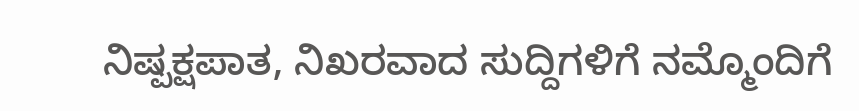ನಿಷ್ಪಕ್ಷಪಾತ, ನಿಖರವಾದ ಸುದ್ದಿಗಳಿಗೆ ನಮ್ಮೊಂದಿಗೆ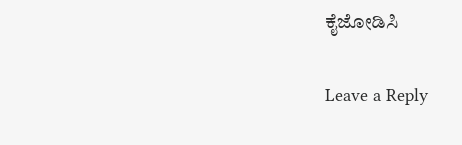ಕೈಜೋಡಿಸಿ

Leave a Reply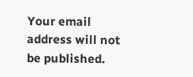Your email address will not be published.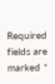Required fields are marked *